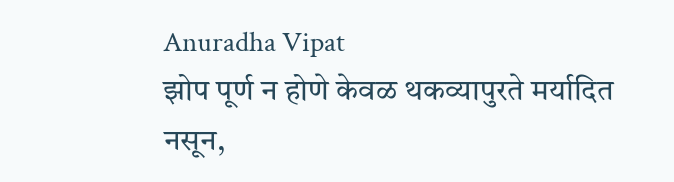Anuradha Vipat
झोप पूर्ण न होणे केवळ थकव्यापुरते मर्यादित नसून,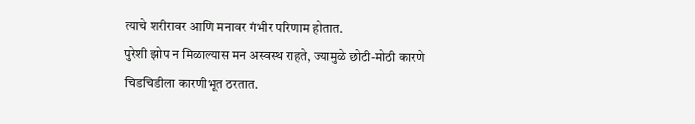त्याचे शरीरावर आणि मनावर गंभीर परिणाम होतात.
पुरेशी झोप न मिळाल्यास मन अस्वस्थ राहते, ज्यामुळे छोटी-मोठी कारणे चिडचिडीला कारणीभूत ठरतात.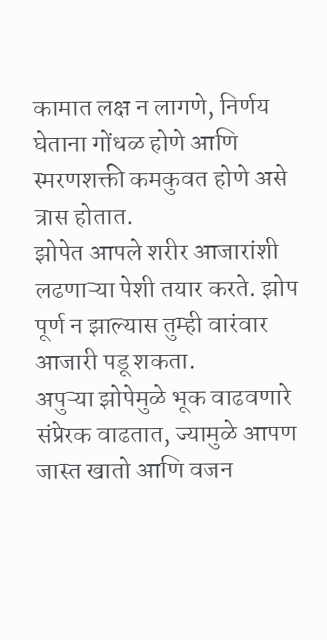कामात लक्ष न लागणे, निर्णय घेताना गोंधळ होणे आणि स्मरणशक्ती कमकुवत होणे असे त्रास होतात.
झोपेत आपले शरीर आजारांशी लढणाऱ्या पेशी तयार करते. झोप पूर्ण न झाल्यास तुम्ही वारंवार आजारी पडू शकता.
अपुऱ्या झोपेमुळे भूक वाढवणारे संप्रेरक वाढतात, ज्यामुळे आपण जास्त खातो आणि वजन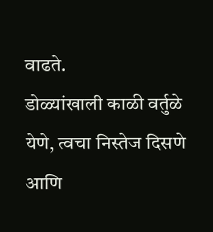वाढते.
डोळ्यांखाली काळी वर्तुळे येणे, त्वचा निस्तेज दिसणे आणि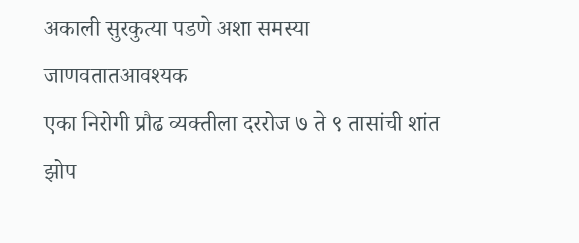अकाली सुरकुत्या पडणे अशा समस्या जाणवतातआवश्यक
एका निरोगी प्रौढ व्यक्तीला दररोज ७ ते ९ तासांची शांत झोप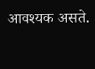आवश्यक असते.